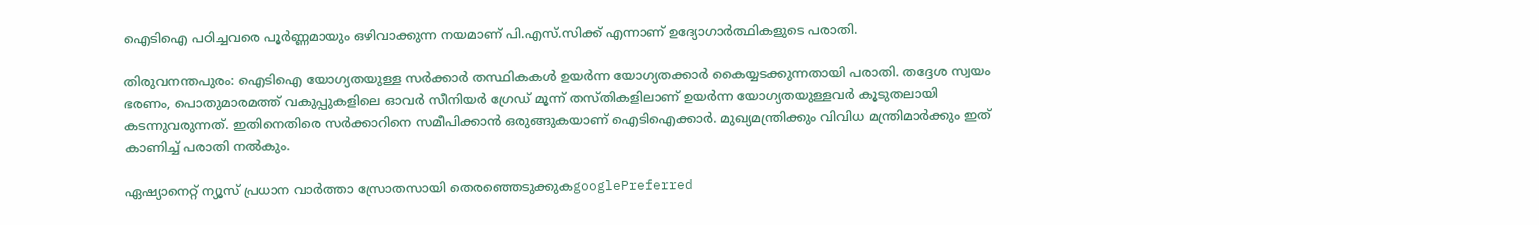ഐടിഐ പഠിച്ചവരെ പൂര്‍ണ്ണമായും ഒഴിവാക്കുന്ന നയമാണ് പി.എസ്.സിക്ക് എന്നാണ് ഉദ്യോഗാര്‍ത്ഥികളുടെ പരാതി.

തിരുവനന്തപുരം: ഐടിഐ യോഗ്യതയുള്ള സര്‍ക്കാര്‍ തസ്ഥികകള്‍ ഉയര്‍ന്ന യോഗ്യതക്കാര്‍ കൈയ്യടക്കുന്നതായി പരാതി. തദ്ദേശ സ്വയം ഭരണം, പൊതുമാരമത്ത് വകുപ്പുകളിലെ ഓവര്‍ സീനിയര്‍ ഗ്രേഡ് മൂന്ന് തസ്തികളിലാണ് ഉയര്‍ന്ന യോഗ്യതയുള്ളവര്‍ കൂടുതലായി കടന്നുവരുന്നത്. ഇതിനെതിരെ സര്‍ക്കാറിനെ സമീപിക്കാന്‍ ഒരുങ്ങുകയാണ് ഐടിഐക്കാര്‍. മുഖ്യമന്ത്രിക്കും വിവിധ മന്ത്രിമാര്‍ക്കും ഇത് കാണിച്ച് പരാതി നല്‍കും.

ഏഷ്യാനെറ്റ് ന്യൂസ് പ്രധാന വാർത്താ സ്രോതസായി തെരഞ്ഞെടുക്കുകgooglePreferred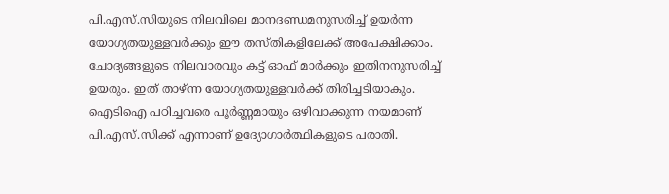പി.എസ്.സിയുടെ നിലവിലെ മാനദണ്ഡമനുസരിച്ച് ഉയര്‍ന്ന യോഗ്യതയുള്ളവര്‍ക്കും ഈ തസ്തികളിലേക്ക് അപേക്ഷിക്കാം. ചോദ്യങ്ങളുടെ നിലവാരവും കട്ട് ഓഫ് മാര്‍ക്കും ഇതിനനുസരിച്ച് ഉയരും. ഇത് താഴ്ന്ന യോഗ്യതയുള്ളവര്‍ക്ക് തിരിച്ചടിയാകും. ഐടിഐ പഠിച്ചവരെ പൂര്‍ണ്ണമായും ഒഴിവാക്കുന്ന നയമാണ് പി.എസ്.സിക്ക് എന്നാണ് ഉദ്യോഗാര്‍ത്ഥികളുടെ പരാതി.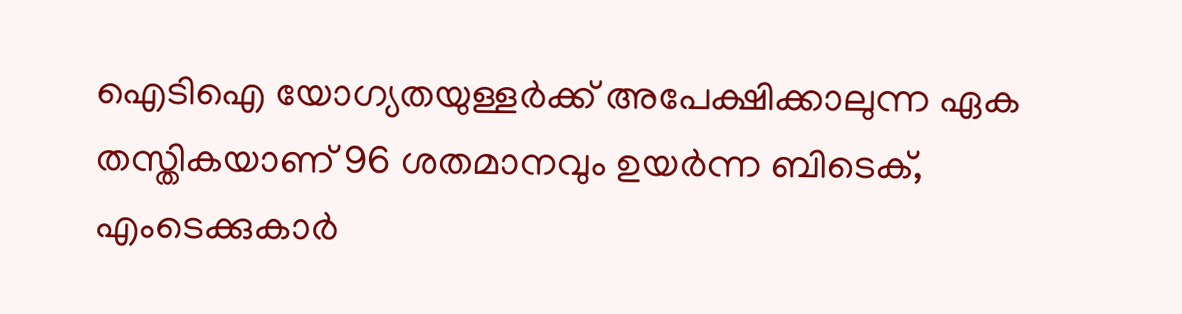ഐടിഐ യോഗ്യതയുള്ളര്‍ക്ക് അപേക്ഷിക്കാലുന്ന ഏക തസ്തികയാണ് 96 ശതമാനവും ഉയര്‍ന്ന ബിടെക്, എംടെക്കുകാര്‍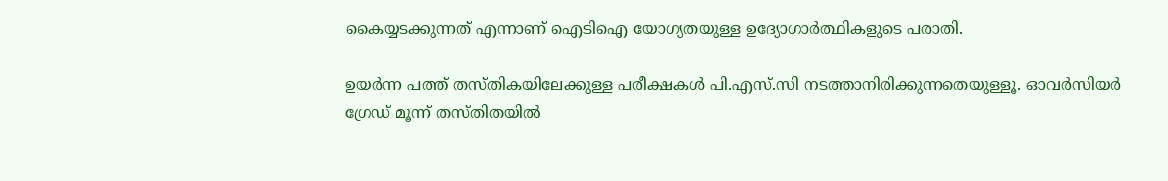കൈയ്യടക്കുന്നത് എന്നാണ് ഐടിഐ യോഗ്യതയുള്ള ഉദ്യോഗാര്‍ത്ഥികളുടെ പരാതി.

ഉയര്‍ന്ന പത്ത് തസ്തികയിലേക്കുള്ള പരീക്ഷകള്‍ പി.എസ്.സി നടത്താനിരിക്കുന്നതെയുള്ളൂ. ഓവര്‍സിയര്‍ ഗ്രേഡ് മൂന്ന് തസ്തിതയില്‍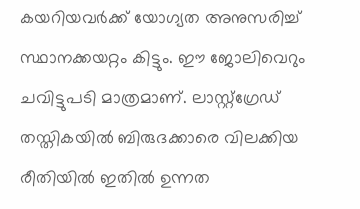കയറിയവര്‍ക്ക് യോഗ്യത അനുസരിച്ച് സ്ഥാനക്കയറ്റം കിട്ടും. ഈ ജോലിവെറും ചവിട്ടുപടി മാത്രമാണ്. ലാസ്റ്റ്ഗ്രേഡ് തസ്തികയില്‍ ബിരുദക്കാരെ വിലക്കിയ രീതിയില്‍ ഇതില്‍ ഉന്നത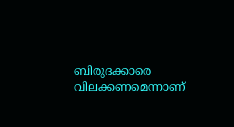ബിരുദക്കാരെ വിലക്കണമെന്നാണ്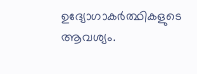ഉദ്യോഗാകര്‍ത്ഥികളുടെ ആവശ്യം.